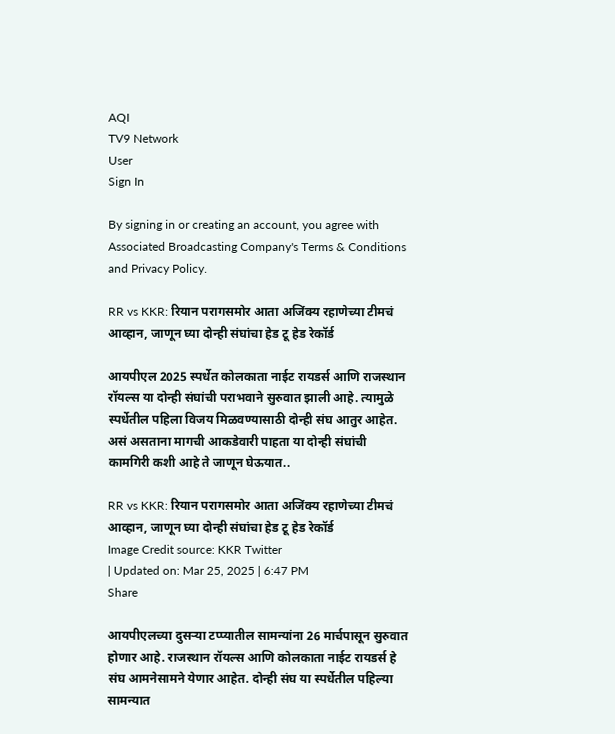AQI
TV9 Network
User
Sign In

By signing in or creating an account, you agree with Associated Broadcasting Company's Terms & Conditions and Privacy Policy.

RR vs KKR: रियान परागसमोर आता अजिंक्य रहाणेच्या टीमचं आव्हान, जाणून घ्या दोन्ही संघांचा हेड टू हेड रेकॉर्ड

आयपीएल 2025 स्पर्धेत कोलकाता नाईट रायडर्स आणि राजस्थान रॉयल्स या दोन्ही संघांची पराभवाने सुरुवात झाली आहे. त्यामुळे स्पर्धेतील पहिला विजय मिळवण्यासाठी दोन्ही संघ आतुर आहेत. असं असताना मागची आकडेवारी पाहता या दोन्ही संघांची कामगिरी कशी आहे ते जाणून घेऊयात..

RR vs KKR: रियान परागसमोर आता अजिंक्य रहाणेच्या टीमचं आव्हान, जाणून घ्या दोन्ही संघांचा हेड टू हेड रेकॉर्ड
Image Credit source: KKR Twitter
| Updated on: Mar 25, 2025 | 6:47 PM
Share

आयपीएलच्या दुसऱ्या टप्प्यातील सामन्यांना 26 मार्चपासून सुरुवात होणार आहे. राजस्थान रॉयल्स आणि कोलकाता नाईट रायडर्स हे संघ आमनेसामने येणार आहेत. दोन्ही संघ या स्पर्धेतील पहिल्या सामन्यात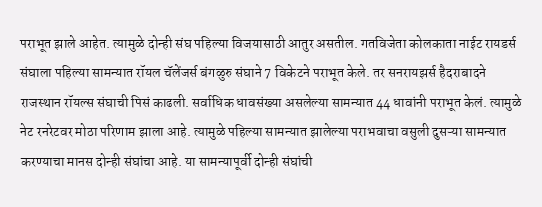पराभूत झाले आहेत. त्यामुळे दोन्ही संघ पहिल्या विजयासाठी आतुर असतील. गतविजेता कोलकाता नाईट रायडर्स संघाला पहिल्या सामन्यात रॉयल चॅलेंजर्स बंगळुरु संघाने 7 विकेटने पराभूत केले. तर सनरायझर्स हैदराबादने राजस्थान रॉयल्स संघाची पिसं काढली. सर्वाधिक धावसंख्या असलेल्या सामन्यात 44 धावांनी पराभूत केलं. त्यामुळे नेट रनरेटवर मोठा परिणाम झाला आहे. त्यामुळे पहिल्या सामन्यात झालेल्या पराभवाचा वसुली दुसऱ्या सामन्यात करण्याचा मानस दोन्ही संघांचा आहे. या सामन्यापूर्वी दोन्ही संघांची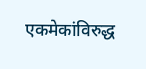एकमेकांविरुद्ध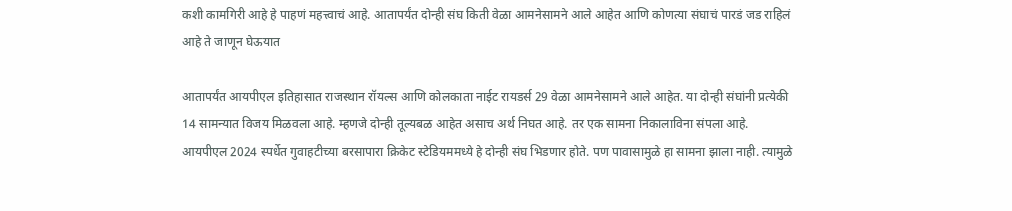कशी कामगिरी आहे हे पाहणं महत्त्वाचं आहे. आतापर्यंत दोन्ही संघ किती वेळा आमनेसामने आले आहेत आणि कोणत्या संघाचं पारडं जड राहिलं आहे ते जाणून घेऊयात

आतापर्यंत आयपीएल इतिहासात राजस्थान रॉयल्स आणि कोलकाता नाईट रायडर्स 29 वेळा आमनेसामने आले आहेत. या दोन्ही संघांनी प्रत्येकी 14 सामन्यात विजय मिळवला आहे. म्हणजे दोन्ही तूल्यबळ आहेत असाच अर्थ निघत आहे. तर एक सामना निकालाविना संपला आहे. आयपीएल 2024 स्पर्धेत गुवाहटीच्या बरसापारा क्रिकेट स्टेडियममध्ये हे दोन्ही संघ भिडणार होते. पण पावासामुळे हा सामना झाला नाही. त्यामुळे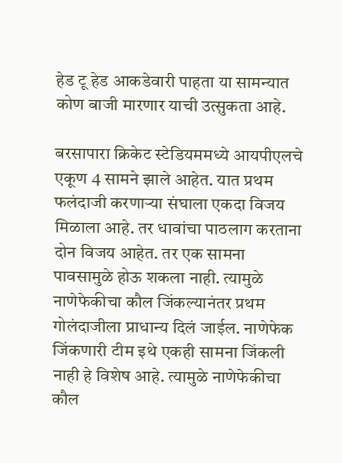हेड टू हेड आकडेवारी पाहता या सामन्यात कोण बाजी मारणार याची उत्सुकता आहे.

बरसापारा क्रिकेट स्टेडियममध्ये आयपीएलचे एकूण 4 सामने झाले आहेत. यात प्रथम फलंदाजी करणाऱ्या संघाला एकदा विजय मिळाला आहे. तर धावांचा पाठलाग करताना दोन विजय आहेत. तर एक सामना पावसामुळे होऊ शकला नाही. त्यामुळे नाणेफेकीचा कौल जिंकल्यानंतर प्रथम गोलंदाजीला प्राधान्य दिलं जाईल. नाणेफेक जिंकणारी टीम इथे एकही सामना जिंकली नाही हे विशेष आहे. त्यामुळे नाणेफेकीचा कौल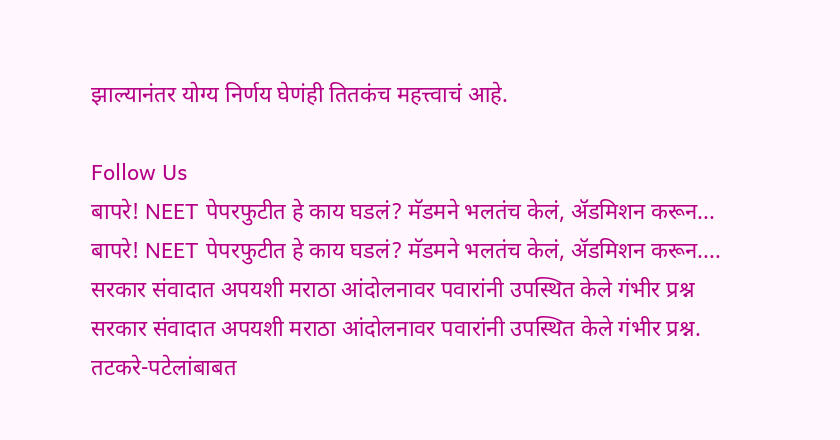झाल्यानंतर योग्य निर्णय घेणंही तितकंच महत्त्वाचं आहे.

Follow Us
बापरे! NEET पेपरफुटीत हे काय घडलं? मॅडमने भलतंच केलं, ॲडमिशन करून...
बापरे! NEET पेपरफुटीत हे काय घडलं? मॅडमने भलतंच केलं, ॲडमिशन करून....
सरकार संवादात अपयशी मराठा आंदोलनावर पवारांनी उपस्थित केले गंभीर प्रश्न
सरकार संवादात अपयशी मराठा आंदोलनावर पवारांनी उपस्थित केले गंभीर प्रश्न.
तटकरे-पटेलांबाबत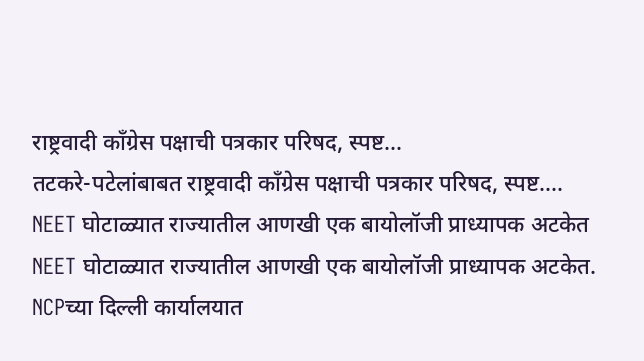राष्ट्रवादी कॉंग्रेस पक्षाची पत्रकार परिषद, स्पष्ट...
तटकरे-पटेलांबाबत राष्ट्रवादी कॉंग्रेस पक्षाची पत्रकार परिषद, स्पष्ट....
NEET घोटाळ्यात राज्यातील आणखी एक बायोलॉजी प्राध्यापक अटकेत
NEET घोटाळ्यात राज्यातील आणखी एक बायोलॉजी प्राध्यापक अटकेत.
NCPच्या दिल्ली कार्यालयात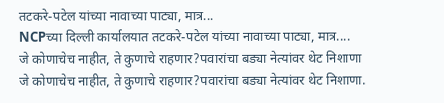तटकरे-पटेल यांच्या नावाच्या पाट्या, मात्र...
NCPच्या दिल्ली कार्यालयात तटकरे-पटेल यांच्या नावाच्या पाट्या, मात्र....
जे कोणाचेच नाहीत, ते कुणाचे राहणार?पवारांचा बड्या नेत्यांवर थेट निशाणा
जे कोणाचेच नाहीत, ते कुणाचे राहणार?पवारांचा बड्या नेत्यांवर थेट निशाणा.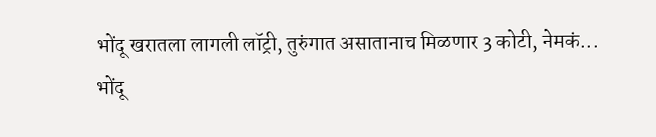भोंदू खरातला लागली लॉट्री, तुरुंगात असातानाच मिळणार 3 कोटी, नेमकं...
भोंदू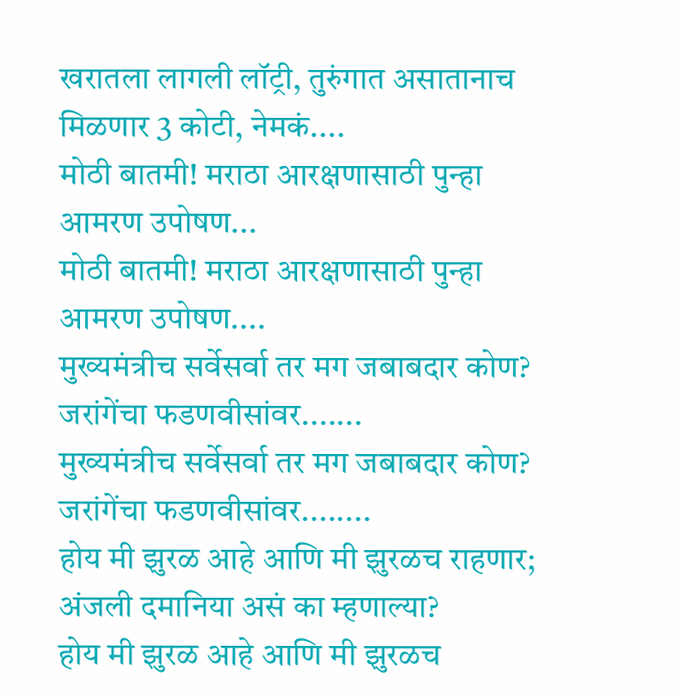खरातला लागली लॉट्री, तुरुंगात असातानाच मिळणार 3 कोटी, नेमकं....
मोठी बातमी! मराठा आरक्षणासाठी पुन्हा आमरण उपोषण...
मोठी बातमी! मराठा आरक्षणासाठी पुन्हा आमरण उपोषण....
मुख्यमंत्रीच सर्वेसर्वा तर मग जबाबदार कोण? जरांगेंचा फडणवीसांवर.......
मुख्यमंत्रीच सर्वेसर्वा तर मग जबाबदार कोण? जरांगेंचा फडणवीसांवर........
होय मी झुरळ आहे आणि मी झुरळच राहणार; अंजली दमानिया असं का म्हणाल्या?
होय मी झुरळ आहे आणि मी झुरळच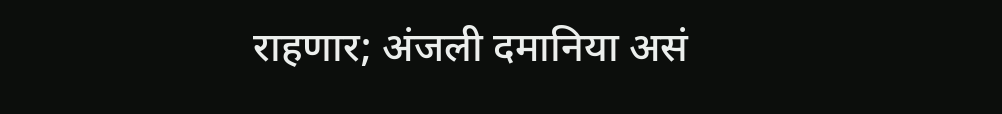राहणार; अंजली दमानिया असं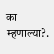का म्हणाल्या?.